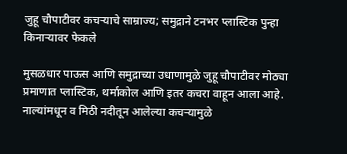जुहू चौपाटीवर कचऱ्याचे साम्राज्य; समुद्राने टनभर प्लास्टिक पुन्हा किनाऱ्यावर फेकले

मुसळधार पाऊस आणि समुद्राच्या उधाणामुळे जुहू चौपाटीवर मोठ्या प्रमाणात प्लास्टिक, थर्माकोल आणि इतर कचरा वाहून आला आहे. नाल्यांमधून व मिठी नदीतून आलेल्या कचऱ्यामुळे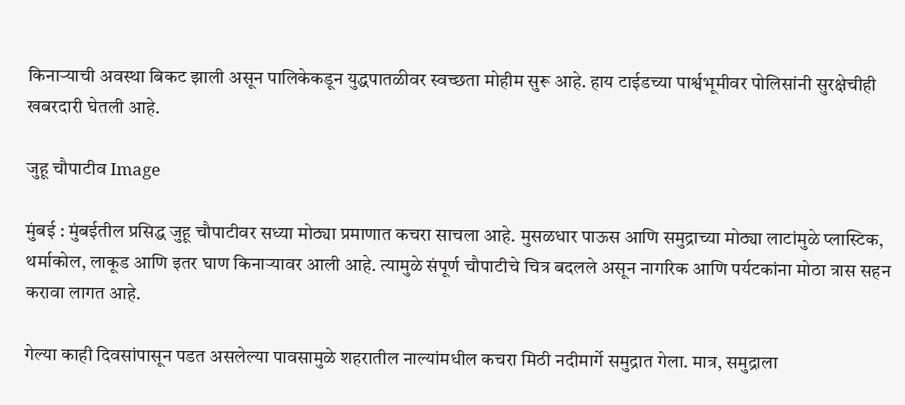किनाऱ्याची अवस्था बिकट झाली असून पालिकेकडून युद्धपातळीवर स्वच्छता मोहीम सुरू आहे. हाय टाईडच्या पार्श्वभूमीवर पोलिसांनी सुरक्षेचीही खबरदारी घेतली आहे.

जुहू चौपाटीव Image

मुंबई : मुंबईतील प्रसिद्ध जुहू चौपाटीवर सध्या मोठ्या प्रमाणात कचरा साचला आहे. मुसळधार पाऊस आणि समुद्राच्या मोठ्या लाटांमुळे प्लास्टिक, थर्माकोल, लाकूड आणि इतर घाण किनाऱ्यावर आली आहे. त्यामुळे संपूर्ण चौपाटीचे चित्र बदलले असून नागरिक आणि पर्यटकांना मोठा त्रास सहन करावा लागत आहे.

गेल्या काही दिवसांपासून पडत असलेल्या पावसामुळे शहरातील नाल्यांमधील कचरा मिठी नदीमार्गे समुद्रात गेला. मात्र, समुद्राला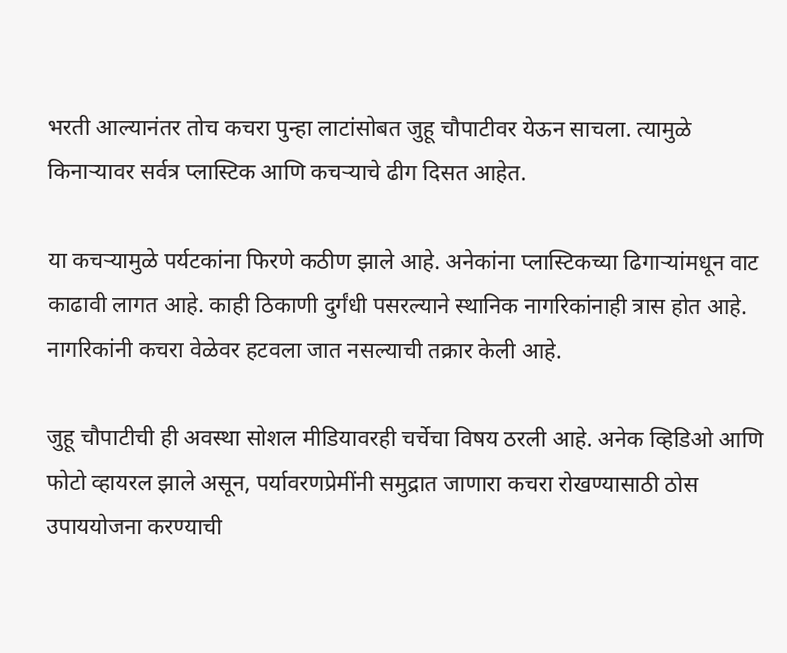भरती आल्यानंतर तोच कचरा पुन्हा लाटांसोबत जुहू चौपाटीवर येऊन साचला. त्यामुळे किनाऱ्यावर सर्वत्र प्लास्टिक आणि कचऱ्याचे ढीग दिसत आहेत.

या कचऱ्यामुळे पर्यटकांना फिरणे कठीण झाले आहे. अनेकांना प्लास्टिकच्या ढिगाऱ्यांमधून वाट काढावी लागत आहे. काही ठिकाणी दुर्गंधी पसरल्याने स्थानिक नागरिकांनाही त्रास होत आहे. नागरिकांनी कचरा वेळेवर हटवला जात नसल्याची तक्रार केली आहे.

जुहू चौपाटीची ही अवस्था सोशल मीडियावरही चर्चेचा विषय ठरली आहे. अनेक व्हिडिओ आणि फोटो व्हायरल झाले असून, पर्यावरणप्रेमींनी समुद्रात जाणारा कचरा रोखण्यासाठी ठोस उपाययोजना करण्याची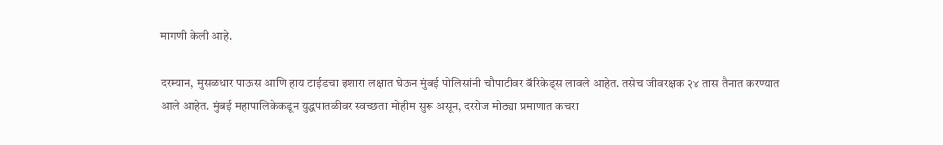मागणी केली आहे.

दरम्यान, मुसळधार पाऊस आणि हाय टाईडचा इशारा लक्षात घेऊन मुंबई पोलिसांनी चौपाटीवर बॅरिकेड्स लावले आहेत. तसेच जीवरक्षक २४ तास तैनात करण्यात आले आहेत. मुंबई महापालिकेकडून युद्धपातळीवर स्वच्छता मोहीम सुरू असून, दररोज मोठ्या प्रमाणात कचरा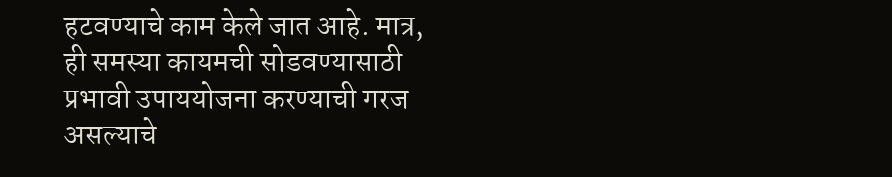हटवण्याचे काम केले जात आहे. मात्र, ही समस्या कायमची सोडवण्यासाठी प्रभावी उपाययोजना करण्याची गरज असल्याचे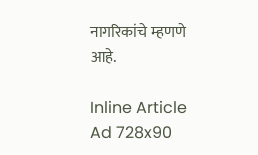नागरिकांचे म्हणणे आहे.

Inline Article Ad 728x90